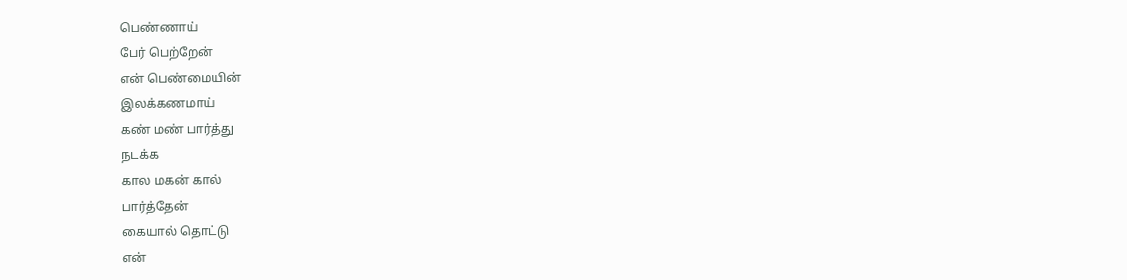பெண்ணாய்
பேர் பெற்றேன்
என் பெண்மையின்
இலக்கணமாய்
கண் மண் பார்த்து
நடக்க
கால மகன் கால்
பார்த்தேன்
கையால் தொட்டு
என்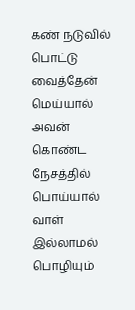கண் நடுவில் பொட்டு
வைத்தேன்
மெய்யால் அவன்
கொண்ட நேசத்தில்
பொய்யால் வாள் இல்லாமல்
பொழியும்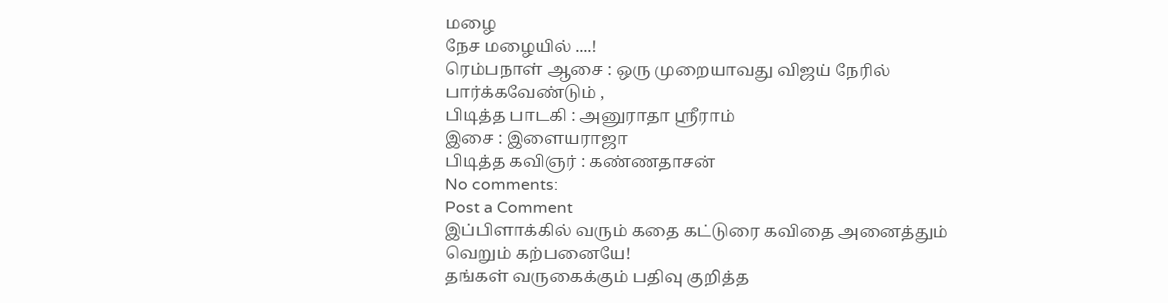மழை
நேச மழையில் ....!
ரெம்பநாள் ஆசை : ஒரு முறையாவது விஜய் நேரில் பார்க்கவேண்டும் ,
பிடித்த பாடகி : அனுராதா ஸ்ரீராம்
இசை : இளையராஜா
பிடித்த கவிஞர் : கண்ணதாசன்
No comments:
Post a Comment
இப்பிளாக்கில் வரும் கதை கட்டுரை கவிதை அனைத்தும்
வெறும் கற்பனையே!
தங்கள் வருகைக்கும் பதிவு குறித்த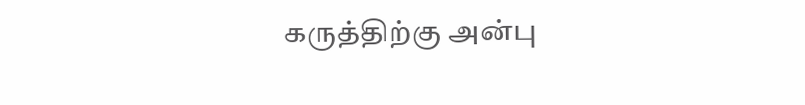கருத்திற்கு அன்பு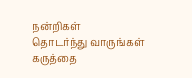நன்றிகள்
தொடர்ந்து வாருங்கள் கருத்தை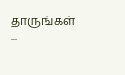தாருங்கள் ...